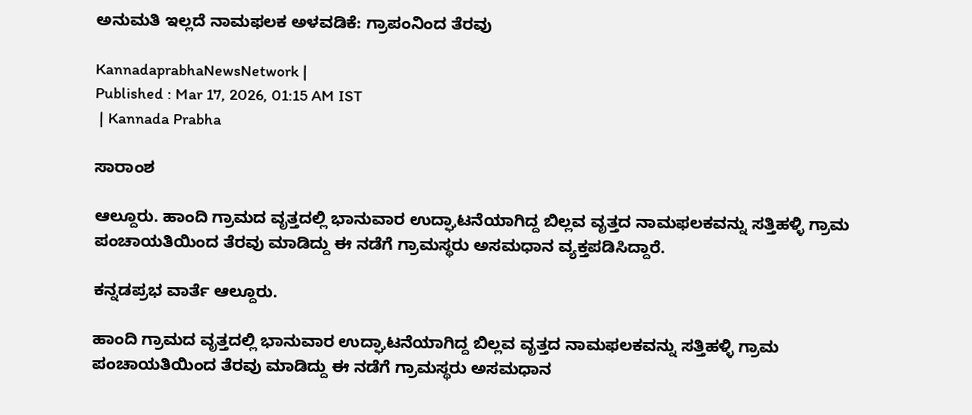ಅನುಮತಿ ಇಲ್ಲದೆ ನಾಮಫಲಕ ಅಳವಡಿಕೆ: ಗ್ರಾಪಂನಿಂದ ತೆರವು

KannadaprabhaNewsNetwork |
Published : Mar 17, 2026, 01:15 AM IST
 | Kannada Prabha

ಸಾರಾಂಶ

ಆಲ್ದೂರು. ಹಾಂದಿ ಗ್ರಾಮದ ವೃತ್ತದಲ್ಲಿ ಭಾನುವಾರ ಉದ್ಘಾಟನೆಯಾಗಿದ್ದ ಬಿಲ್ಲವ ವೃತ್ತದ ನಾಮಫಲಕವನ್ನು ಸತ್ತಿಹಳ್ಳಿ ಗ್ರಾಮ ಪಂಚಾಯತಿಯಿಂದ ತೆರವು ಮಾಡಿದ್ದು ಈ ನಡೆಗೆ ಗ್ರಾಮಸ್ಥರು ಅಸಮಧಾನ ವ್ಯಕ್ತಪಡಿಸಿದ್ದಾರೆ.

ಕನ್ನಡಪ್ರಭ ವಾರ್ತೆ ಆಲ್ದೂರು.

ಹಾಂದಿ ಗ್ರಾಮದ ವೃತ್ತದಲ್ಲಿ ಭಾನುವಾರ ಉದ್ಘಾಟನೆಯಾಗಿದ್ದ ಬಿಲ್ಲವ ವೃತ್ತದ ನಾಮಫಲಕವನ್ನು ಸತ್ತಿಹಳ್ಳಿ ಗ್ರಾಮ ಪಂಚಾಯತಿಯಿಂದ ತೆರವು ಮಾಡಿದ್ದು ಈ ನಡೆಗೆ ಗ್ರಾಮಸ್ಥರು ಅಸಮಧಾನ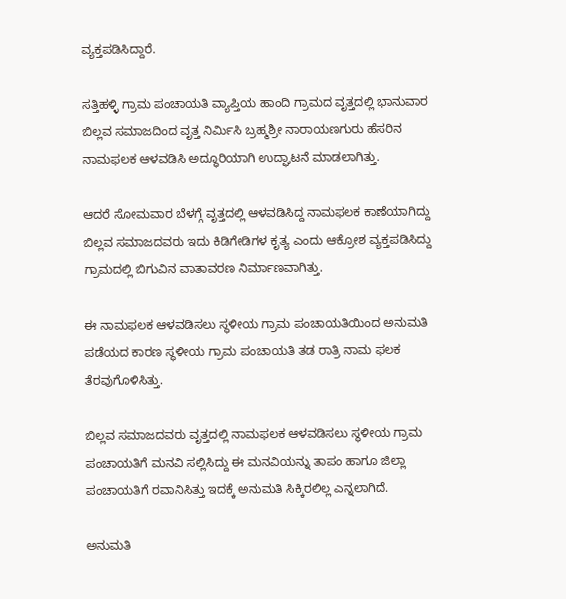ವ್ಯಕ್ತಪಡಿಸಿದ್ದಾರೆ.

ಸತ್ತಿಹಳ್ಳಿ ಗ್ರಾಮ ಪಂಚಾಯತಿ ವ್ಯಾಪ್ತಿಯ ಹಾಂದಿ ಗ್ರಾಮದ ವೃತ್ತದಲ್ಲಿ ಭಾನುವಾರ ಬಿಲ್ಲವ ಸಮಾಜದಿಂದ ವೃತ್ತ ನಿರ್ಮಿಸಿ ಬ್ರಹ್ಮಶ್ರೀ ನಾರಾಯಣಗುರು ಹೆಸರಿನ ನಾಮಫಲಕ ಆಳವಡಿಸಿ ಅದ್ಧೂರಿಯಾಗಿ ಉದ್ಘಾಟನೆ ಮಾಡಲಾಗಿತ್ತು.

ಆದರೆ ಸೋಮವಾರ ಬೆಳಗ್ಗೆ ವೃತ್ತದಲ್ಲಿ ಆಳವಡಿಸಿದ್ದ ನಾಮಫಲಕ ಕಾಣೆಯಾಗಿದ್ದು ಬಿಲ್ಲವ ಸಮಾಜದವರು ಇದು ಕಿಡಿಗೇಡಿಗಳ ಕೃತ್ಯ ಎಂದು ಆಕ್ರೋಶ ವ್ಯಕ್ತಪಡಿಸಿದ್ದು ಗ್ರಾಮದಲ್ಲಿ ಬಿಗುವಿನ ವಾತಾವರಣ ನಿರ್ಮಾಣವಾಗಿತ್ತು.

ಈ ನಾಮಫಲಕ ಆಳವಡಿಸಲು ಸ್ಥಳೀಯ ಗ್ರಾಮ ಪಂಚಾಯತಿಯಿಂದ ಅನುಮತಿ ಪಡೆಯದ ಕಾರಣ ಸ್ಥಳೀಯ ಗ್ರಾಮ ಪಂಚಾಯತಿ ತಡ ರಾತ್ರಿ ನಾಮ ಫಲಕ ತೆರವುಗೊಳಿಸಿತ್ತು.

ಬಿಲ್ಲವ ಸಮಾಜದವರು ವೃತ್ತದಲ್ಲಿ ನಾಮಫಲಕ ಆಳವಡಿಸಲು ಸ್ಥಳೀಯ ಗ್ರಾಮ ಪಂಚಾಯತಿಗೆ ಮನವಿ ಸಲ್ಲಿಸಿದ್ದು ಈ ಮನವಿಯನ್ನು ತಾಪಂ ಹಾಗೂ ಜಿಲ್ಲಾ ಪಂಚಾಯತಿಗೆ ರವಾನಿಸಿತ್ತು ಇದಕ್ಕೆ ಅನುಮತಿ ಸಿಕ್ಕಿರಲಿಲ್ಲ ಎನ್ನಲಾಗಿದೆ.

ಅನುಮತಿ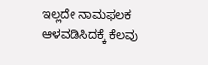ಇಲ್ಲದೇ ನಾಮಫಲಕ ಆಳವಡಿಸಿದಕ್ಕೆ ಕೆಲವು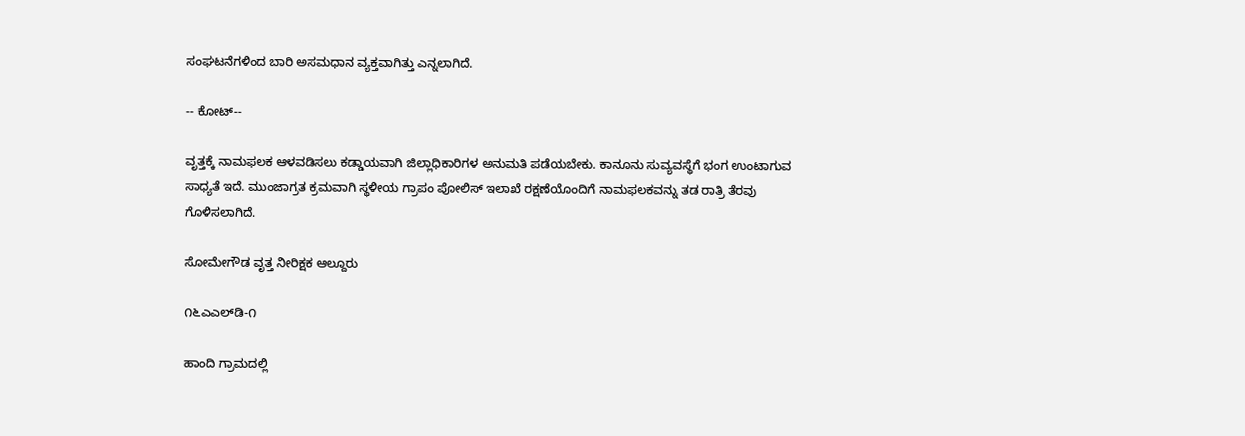ಸಂಘಟನೆಗಳಿಂದ ಬಾರಿ ಅಸಮಧಾನ ವ್ಯಕ್ತವಾಗಿತ್ತು ಎನ್ನಲಾಗಿದೆ.

-- ಕೋಟ್‌--

ವೃತ್ತಕ್ಕೆ ನಾಮಫಲಕ ಆಳವಡಿಸಲು ಕಡ್ಡಾಯವಾಗಿ ಜಿಲ್ಲಾಧಿಕಾರಿಗಳ ಅನುಮತಿ ಪಡೆಯಬೇಕು. ಕಾನೂನು ಸುವ್ಯವಸ್ಥೆಗೆ ಭಂಗ ಉಂಟಾಗುವ ಸಾಧ್ಯತೆ ಇದೆ. ಮುಂಜಾಗ್ರತ ಕ್ರಮವಾಗಿ ಸ್ಥಳೀಯ ಗ್ರಾಪಂ ಪೋಲಿಸ್ ಇಲಾಖೆ ರಕ್ಷಣೆಯೊಂದಿಗೆ ನಾಮಫಲಕವನ್ನು ತಡ ರಾತ್ರಿ ತೆರವು ಗೊಳಿಸಲಾಗಿದೆ.

ಸೋಮೇಗೌಡ ವೃತ್ತ ನೀರಿಕ್ಷಕ ಆಲ್ದೂರು

೧೬ಎಎಲ್‌ಡಿ-೧

ಹಾಂದಿ ಗ್ರಾಮದಲ್ಲಿ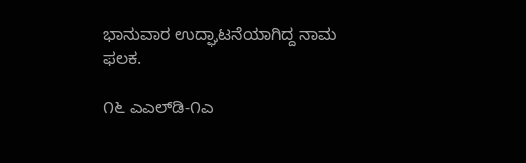ಭಾನುವಾರ ಉದ್ಘಾಟನೆಯಾಗಿದ್ದ ನಾಮ ಫಲಕ.

೧೬ ಎಎಲ್‌ಡಿ-೧ಎ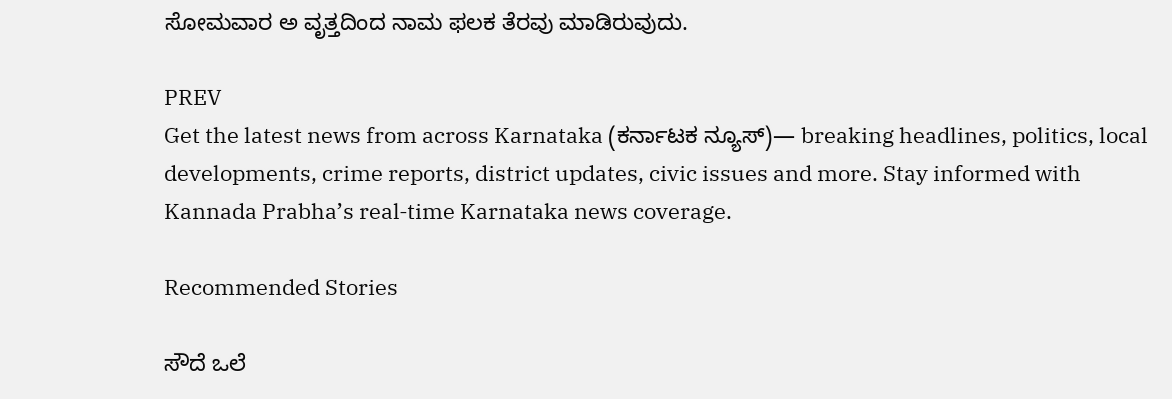ಸೋಮವಾರ ಅ ವೃತ್ತದಿಂದ ನಾಮ ಫಲಕ ತೆರವು ಮಾಡಿರುವುದು.

PREV
Get the latest news from across Karnataka (ಕರ್ನಾಟಕ ನ್ಯೂಸ್)— breaking headlines, politics, local developments, crime reports, district updates, civic issues and more. Stay informed with Kannada Prabha’s real‑time Karnataka news coverage.

Recommended Stories

ಸೌದೆ ಒಲೆ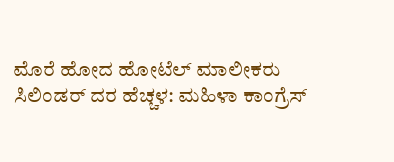ಮೊರೆ ಹೋದ ಹೋಟೆಲ್ ಮಾಲೀಕರು
ಸಿಲಿಂಡರ್ ದರ ಹೆಚ್ಚಳ: ಮಹಿಳಾ ಕಾಂಗ್ರೆಸ್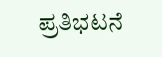ಪ್ರತಿಭಟನೆ